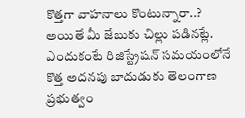కొత్తగా వాహనాలు కొంటున్నారా..? అయితే మీ జేబుకు చిల్లు పడినట్లే. ఎందుకంటే రిజిస్ట్రేషన్ సమయంలోనే కొత్త అదనపు బాదుడుకు తెలంగాణ ప్రభుత్వం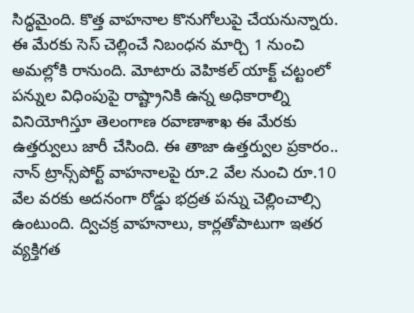సిద్ధమైంది. కొత్త వాహనాల కొనుగోలుపై చేయనున్నారు. ఈ మేరకు సెస్ చెల్లించే నిబంధన మార్చి 1 నుంచి అమల్లోకి రానుంది. మోటారు వెహికల్ యాక్ట్ చట్టంలో పన్నుల విధింపుపై రాష్ట్రానికి ఉన్న అధికారాల్ని వినియోగిస్తూ తెలంగాణ రవాణాశాఖ ఈ మేరకు ఉత్తర్వులు జారీ చేసింది. ఈ తాజా ఉత్తర్వుల ప్రకారం.. నాన్‌ ట్రాన్స్‌పోర్ట్‌ వాహనాలపై రూ.2 వేల నుంచి రూ.10 వేల వరకు అదనంగా రోడ్డు భద్రత పన్ను చెల్లించాల్సి ఉంటుంది. ద్విచక్ర వాహనాలు, కార్లతోపాటుగా ఇతర వ్యక్తిగత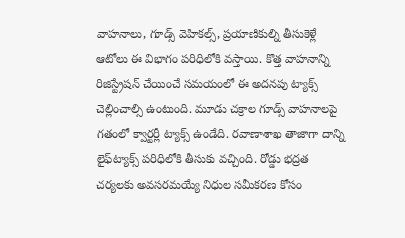వాహనాలు, గూడ్స్ వెహికల్స్, ప్రయాణికుల్ని తీసుకెళ్లే ఆటోలు ఈ విభాగం పరిధిలోకి వస్తాయి. కొత్త వాహనాన్ని రిజిస్ట్రేషన్‌ చేయించే సమయంలో ఈ అదనపు ట్యాక్స్ చెల్లించాల్సి ఉంటుంది. మూడు చక్రాల గూడ్స్ వాహనాలపై గతంలో క్వార్టర్లీ ట్యాక్స్‌ ఉండేది. రవాణాశాఖ తాజాగా దాన్ని లైఫ్‌ట్యాక్స్‌ పరిధిలోకి తీసుకు వచ్చింది. రోడ్డు భద్రత చర్యలకు అవసరమయ్యే నిధుల సమీకరణ కోసం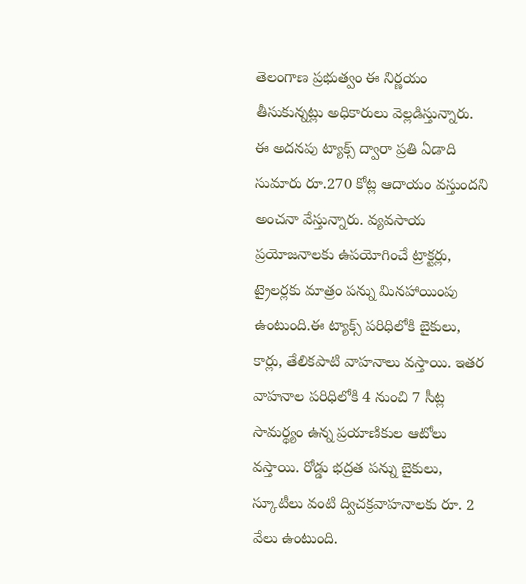తెలంగాణ ప్రభుత్వం ఈ నిర్ణయం తీసుకున్నట్లు అధికారులు వెల్లడిస్తున్నారు. ఈ అదనపు ట్యాక్స్ ద్వారా ప్రతి ఏడాది సుమారు రూ.270 కోట్ల ఆదాయం వస్తుందని అంచనా వేస్తున్నారు. వ్యవసాయ ప్రయోజనాలకు ఉపయోగించే ట్రాక్టర్లు, ట్రైలర్లకు మాత్రం పన్ను మినహాయింపు ఉంటుంది.ఈ ట్యాక్స్ పరిధిలోకి బైకులు, కార్లు, తేలికపాటి వాహనాలు వస్తాయి. ఇతర వాహనాల పరిధిలోకి 4 నుంచి 7 సీట్ల సామర్థ్యం ఉన్న ప్రయాణికుల ఆటోలు వస్తాయి. రోడ్డు భద్రత పన్ను బైకులు, స్కూటీలు వంటి ద్విచక్రవాహనాలకు రూ. 2 వేలు ఉంటుంది.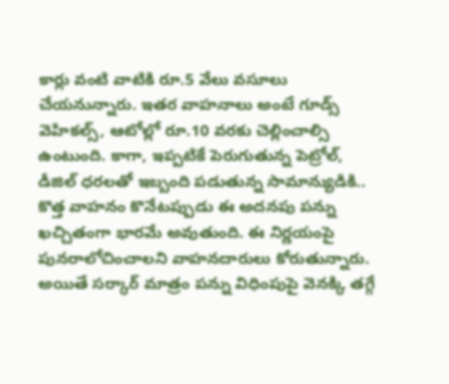కార్లు వంటి వాటికి రూ.5 వేలు వసూలు చేయనున్నారు. ఇతర వాహనాలు అంటే గూడ్స్ వెహికల్స్, ఆటోల్లో రూ.10 వరకు చెల్లించాల్సి ఉంటుంది. కాగా, ఇప్పటికే పెరుగుతున్న పెట్రోల్, డీజిల్ ధరలతో ఇబ్బంది పడుతున్న సామాన్యుడికి.. కొత్త వాహనం కొనేటప్పుడు ఈ అదనపు పన్ను ఖచ్చితంగా భారమే అవుతుంది. ఈ నిర్ణయంపై పునరాలోచించాలని వాహనదారులు కోరుతున్నారు. అయితే సర్కార్ మాత్రం పన్ను విధింపుపై వెనక్కి తగ్గే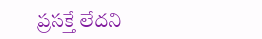ప్రసక్తే లేదని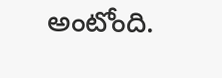అంటోంది.